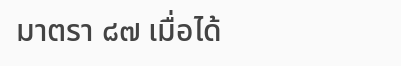มาตรา ๘๗ เมื่อได้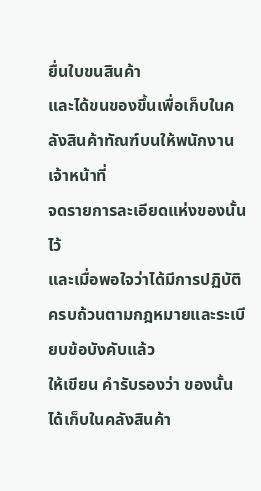ยื่นใบขนสินค้า
และได้ขนของขึ้นเพื่อเก็บในคลังสินค้าทัณฑ์บนให้พนักงานเจ้าหน้าที่
จดรายการละเอียดแห่งของนั้นไว้
และเมื่อพอใจว่าได้มีการปฏิบัติครบถ้วนตามกฎหมายและระเบียบข้อบังคับแล้ว
ให้เขียน คำรับรองว่า ของนั้นได้เก็บในคลังสินค้า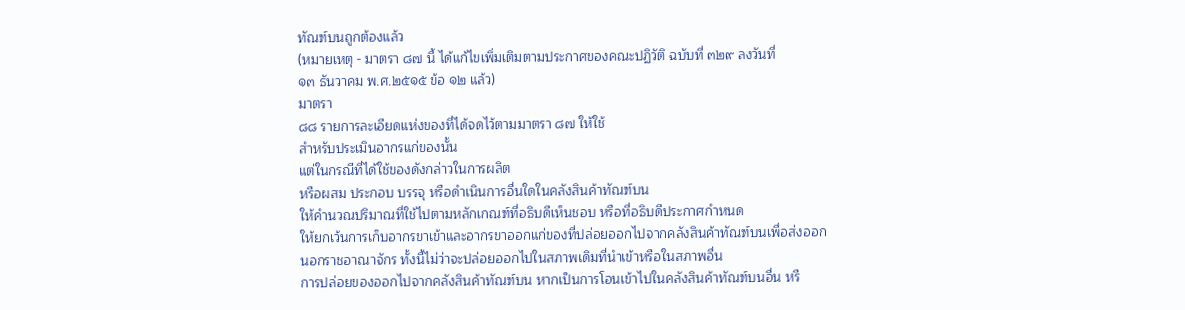ทัณฑ์บนถูกต้องแล้ว
(หมายเหตุ - มาตรา ๘๗ นี้ ได้แก้ไขเพิ่มเติมตามประกาศของคณะปฏิวัติ ฉบับที่ ๓๒๙ ลงวันที่
๑๓ ธันวาคม พ.ศ.๒๕๑๕ ข้อ ๑๒ แล้ว)
มาตรา
๘๘ รายการละเอียดแห่งของที่ได้จดไว้ตามมาตรา ๘๗ ให้ใช้
สำหรับประเมินอากรแก่ของนั้น
แต่ในกรณีที่ได้ใช้ของดังกล่าวในการผลิต
หรือผสม ประกอบ บรรจุ หรือดำเนินการอื่นใดในคลังสินค้าทัณฑ์บน
ให้คำนวณปริมาณที่ใช้ไปตามหลักเกณฑ์ที่อธิบดีเห็นชอบ หรือที่อธิบดีประกาศกำหนด
ให้ยกเว้นการเก็บอากรขาเข้าและอากรขาออกแก่ของที่ปล่อยออกไปจากคลังสินค้าทัณฑ์บนเพื่อส่งออก
นอกราชอาณาจักร ทั้งนี้ไม่ว่าจะปล่อยออกไปในสภาพเดิมที่นำเข้าหรือในสภาพอื่น
การปล่อยของออกไปจากคลังสินค้าทัณฑ์บน หากเป็นการโอนเข้าไปในคลังสินค้าทัณฑ์บนอื่น หรื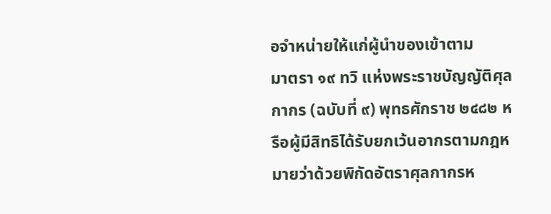อจำหน่ายให้แก่ผู้นำของเข้าตาม
มาตรา ๑๙ ทวิ แห่งพระราชบัญญัติศุลกากร (ฉบับที่ ๙) พุทธศักราช ๒๔๘๒ หรือผู้มีสิทธิได้รับยกเว้นอากรตามกฎหมายว่าด้วยพิกัดอัตราศุลกากรห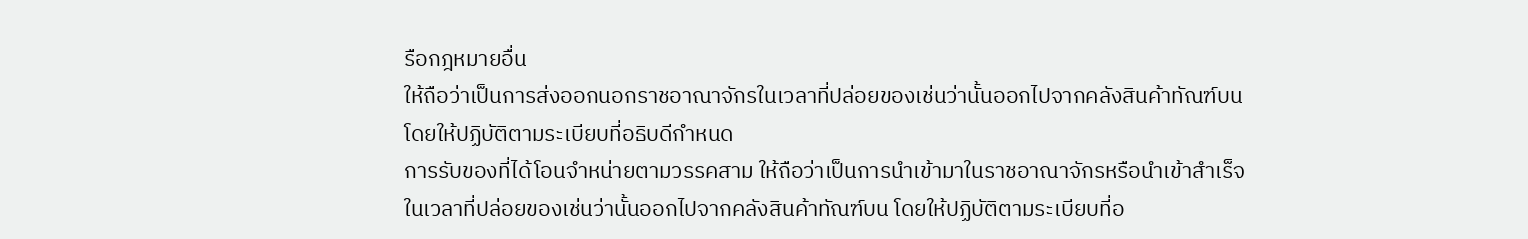รือกฎหมายอื่น
ให้ถือว่าเป็นการส่งออกนอกราชอาณาจักรในเวลาที่ปล่อยของเช่นว่านั้นออกไปจากคลังสินค้าทัณฑ์บน โดยให้ปฏิบัติตามระเบียบที่อธิบดีกำหนด
การรับของที่ได้โอนจำหน่ายตามวรรคสาม ให้ถือว่าเป็นการนำเข้ามาในราชอาณาจักรหรือนำเข้าสำเร็จในเวลาที่ปล่อยของเช่นว่านั้นออกไปจากคลังสินค้าทัณฑ์บน โดยให้ปฏิบัติตามระเบียบที่อ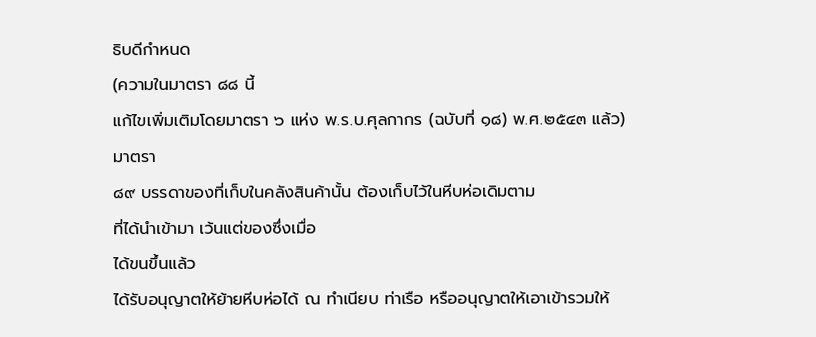ธิบดีกำหนด
(ความในมาตรา ๘๘ นี้
แก้ไขเพิ่มเติมโดยมาตรา ๖ แห่ง พ.ร.บ.ศุลกากร (ฉบับที่ ๑๘) พ.ศ.๒๕๔๓ แล้ว)
มาตรา
๘๙ บรรดาของที่เก็บในคลังสินค้านั้น ต้องเก็บไว้ในหีบห่อเดิมตาม
ที่ได้นำเข้ามา เว้นแต่ของซึ่งเมื่อ
ได้ขนขึ้นแล้ว
ได้รับอนุญาตให้ย้ายหีบห่อได้ ณ ทำเนียบ ท่าเรือ หรืออนุญาตให้เอาเข้ารวมให้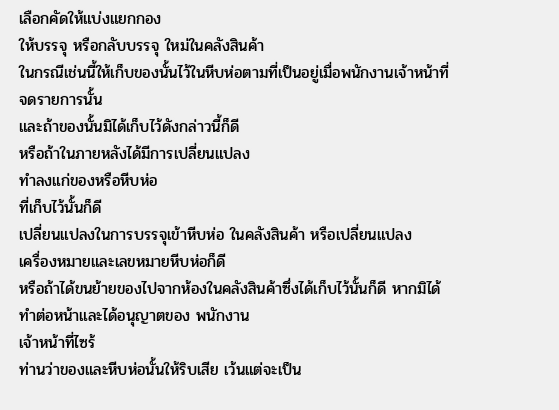เลือกคัดให้แบ่งแยกกอง
ให้บรรจุ หรือกลับบรรจุ ใหม่ในคลังสินค้า
ในกรณีเช่นนี้ให้เก็บของนั้นไว้ในหีบห่อตามที่เป็นอยู่เมื่อพนักงานเจ้าหน้าที่
จดรายการนั้น
และถ้าของนั้นมิได้เก็บไว้ดังกล่าวนี้ก็ดี
หรือถ้าในภายหลังได้มีการเปลี่ยนแปลง
ทำลงแก่ของหรือหีบห่อ
ที่เก็บไว้นั้นก็ดี
เปลี่ยนแปลงในการบรรจุเข้าหีบห่อ ในคลังสินค้า หรือเปลี่ยนแปลง
เครื่องหมายและเลขหมายหีบห่อก็ดี
หรือถ้าได้ขนย้ายของไปจากห้องในคลังสินค้าซึ่งได้เก็บไว้นั้นก็ดี หากมิได้ทำต่อหน้าและได้อนุญาตของ พนักงาน
เจ้าหน้าที่ไซร้
ท่านว่าของและหีบห่อนั้นให้ริบเสีย เว้นแต่จะเป็น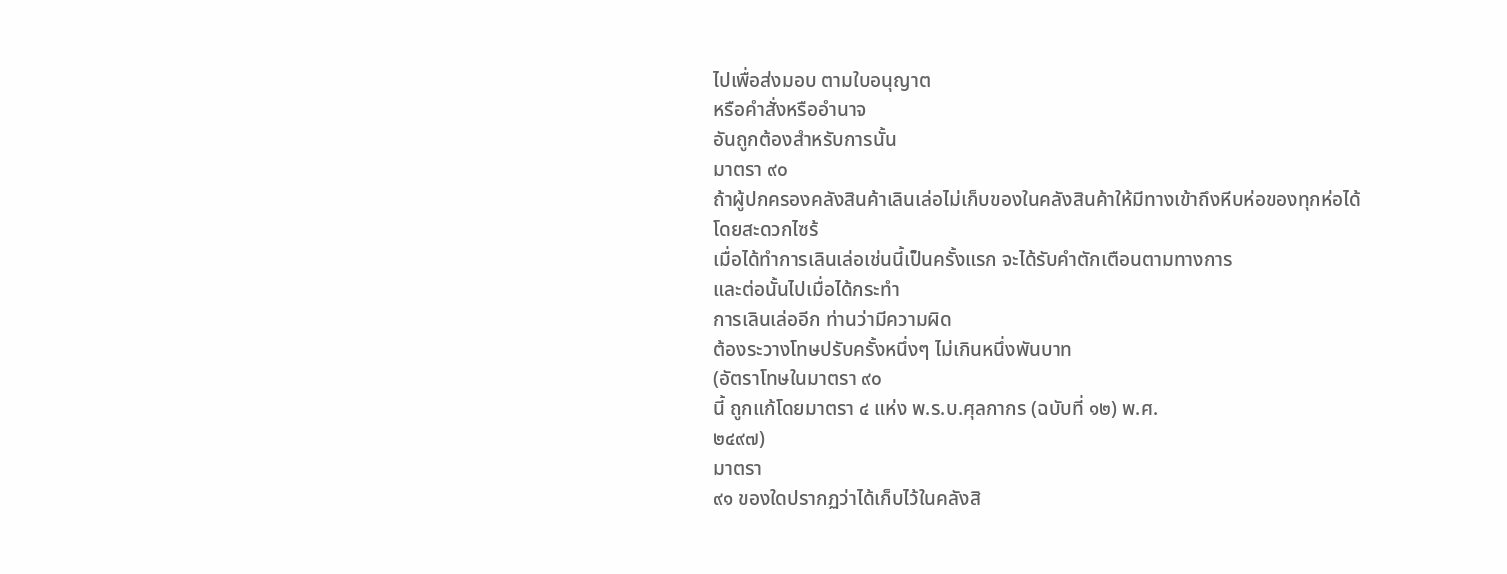ไปเพื่อส่งมอบ ตามใบอนุญาต
หรือคำสั่งหรืออำนาจ
อันถูกต้องสำหรับการนั้น
มาตรา ๙๐
ถ้าผู้ปกครองคลังสินค้าเลินเล่อไม่เก็บของในคลังสินค้าให้มีทางเข้าถึงหีบห่อของทุกห่อได้
โดยสะดวกไซร้
เมื่อได้ทำการเลินเล่อเช่นนี้เป็นครั้งแรก จะได้รับคำตักเตือนตามทางการ
และต่อนั้นไปเมื่อได้กระทำ
การเลินเล่ออีก ท่านว่ามีความผิด
ต้องระวางโทษปรับครั้งหนึ่งๆ ไม่เกินหนึ่งพันบาท
(อัตราโทษในมาตรา ๙๐
นี้ ถูกแก้โดยมาตรา ๔ แห่ง พ.ร.บ.ศุลกากร (ฉบับที่ ๑๒) พ.ศ.
๒๔๙๗)
มาตรา
๙๑ ของใดปรากฏว่าได้เก็บไว้ในคลังสิ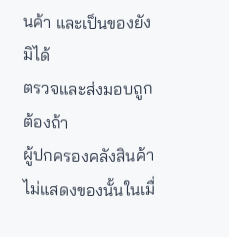นค้า และเป็นของยังมิได้
ตรวจและส่งมอบถูกต้องถ้า
ผู้ปกครองคลังสินค้าไม่แสดงของนั้นในเมื่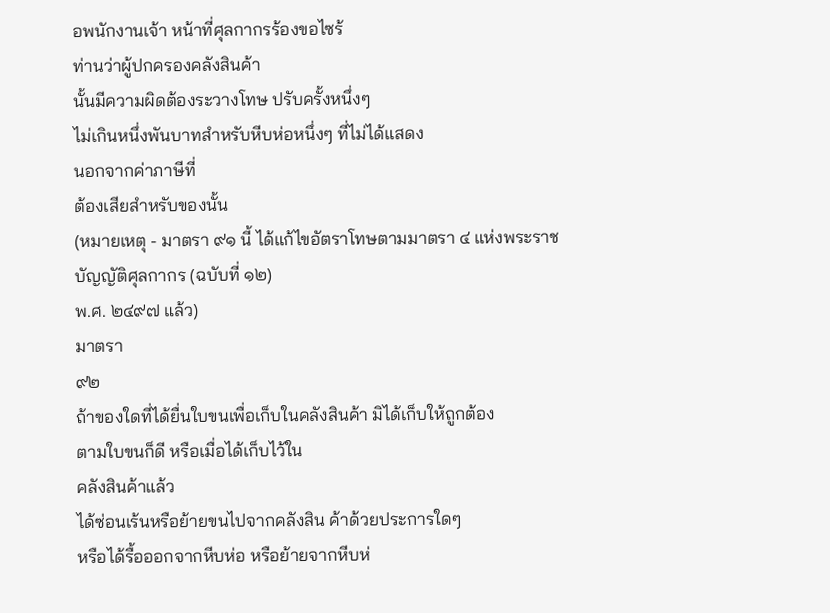อพนักงานเจ้า หน้าที่ศุลกากรร้องขอไซร้
ท่านว่าผู้ปกครองคลังสินค้า
นั้นมีความผิดต้องระวางโทษ ปรับครั้งหนึ่งๆ
ไม่เกินหนึ่งพันบาทสำหรับหีบห่อหนึ่งๆ ที่ไม่ได้แสดง
นอกจากค่าภาษีที่
ต้องเสียสำหรับของนั้น
(หมายเหตุ - มาตรา ๙๑ นี้ ได้แก้ไขอัตราโทษตามมาตรา ๔ แห่งพระราชบัญญัติศุลกากร (ฉบับที่ ๑๒)
พ.ศ. ๒๔๙๗ แล้ว)
มาตรา
๙๒
ถ้าของใดที่ได้ยื่นใบขนเพื่อเก็บในคลังสินค้า มิได้เก็บให้ถูกต้อง
ตามใบขนก็ดี หรือเมื่อได้เก็บไว้ใน
คลังสินค้าแล้ว
ได้ซ่อนเร้นหรือย้ายขนไปจากคลังสิน ค้าด้วยประการใดๆ
หรือได้รื้อออกจากหีบห่อ หรือย้ายจากหีบห่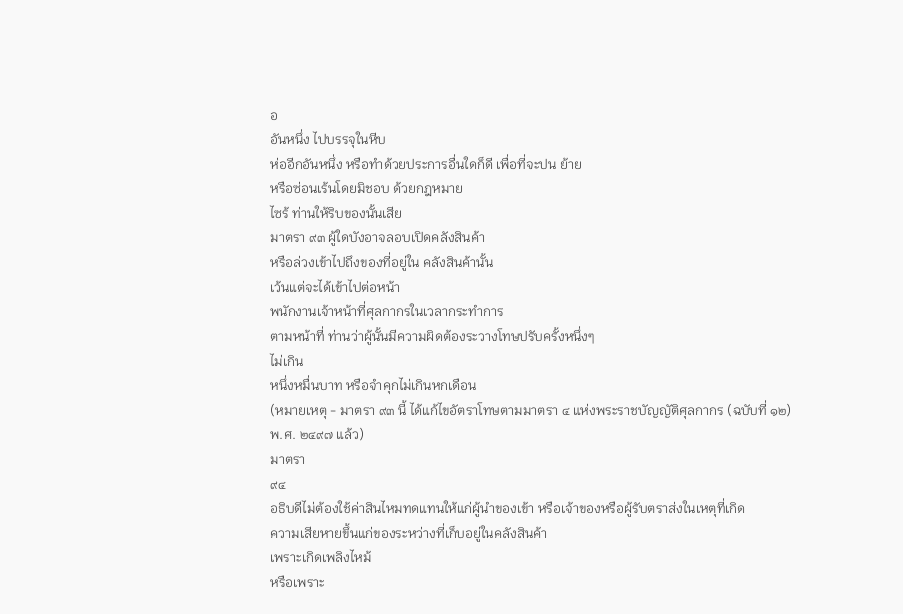อ
อันหนึ่ง ไปบรรจุในหีบ
ห่ออีกอันหนึ่ง หรือทำด้วยประการอื่นใดก็ดี เพื่อที่จะปน ย้าย
หรือซ่อนเร้นโดยมิชอบ ด้วยกฎหมาย
ไซร้ ท่านให้ริบของนั้นเสีย
มาตรา ๙๓ ผู้ใดบังอาจลอบเปิดคลังสินค้า
หรือล่วงเข้าไปถึงของที่อยู่ใน คลังสินค้านั้น
เว้นแต่จะได้เข้าไปต่อหน้า
พนักงานเจ้าหน้าที่ศุลกากรในเวลากระทำการ
ตามหน้าที่ ท่านว่าผู้นั้นมีความผิดต้องระวางโทษปรับครั้งหนึ่งๆ
ไม่เกิน
หนึ่งหมื่นบาท หรือจำคุกไม่เกินหกเดือน
(หมายเหตุ - มาตรา ๙๓ นี้ ได้แก้ไขอัตราโทษตามมาตรา ๔ แห่งพระราชบัญญัติศุลกากร (ฉบับที่ ๑๒)
พ.ศ. ๒๔๙๗ แล้ว)
มาตรา
๙๔
อธิบดีไม่ต้องใช้ค่าสินไหมทดแทนให้แก่ผู้นำของเข้า หรือเจ้าของหรือผู้รับตราส่งในเหตุที่เกิด
ความเสียหายขึ้นแก่ของระหว่างที่เก็บอยู่ในคลังสินค้า
เพราะเกิดเพลิงไหม้
หรือเพราะ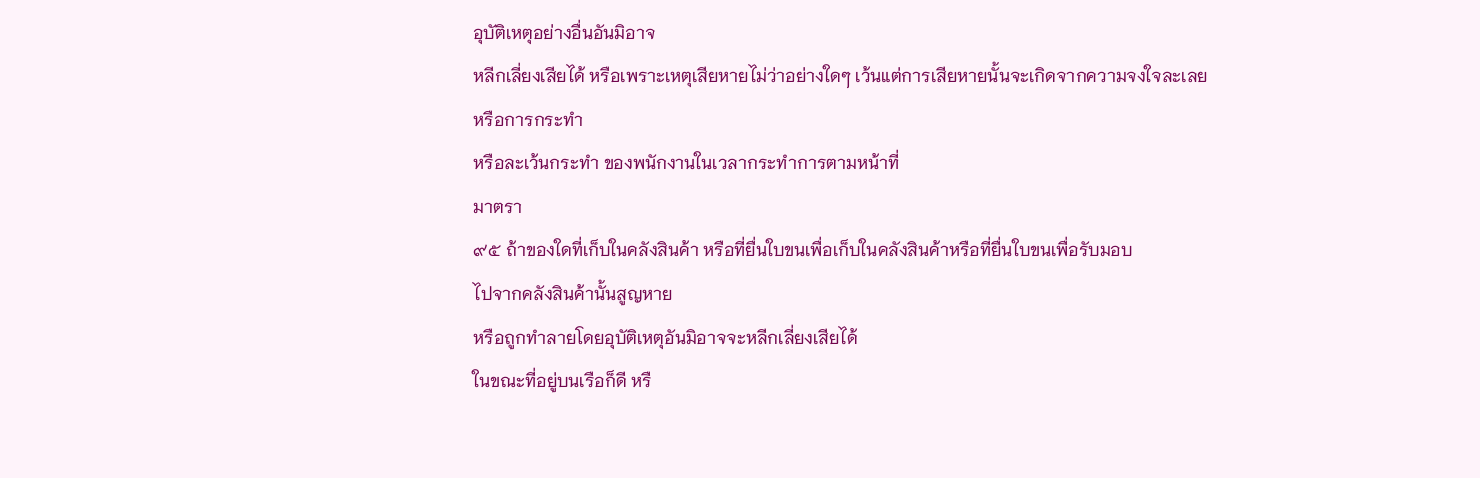อุบัติเหตุอย่างอื่นอันมิอาจ
หลีกเลี่ยงเสียได้ หรือเพราะเหตุเสียหายไม่ว่าอย่างใดๆ เว้นแต่การเสียหายนั้นจะเกิดจากความจงใจละเลย
หรือการกระทำ
หรือละเว้นกระทำ ของพนักงานในเวลากระทำการตามหน้าที่
มาตรา
๙๕ ถ้าของใดที่เก็บในคลังสินค้า หรือที่ยื่นใบขนเพื่อเก็บในคลังสินค้าหรือที่ยื่นใบขนเพื่อรับมอบ
ไปจากคลังสินค้านั้นสูญหาย
หรือถูกทำลายโดยอุบัติเหตุอันมิอาจจะหลีกเลี่ยงเสียได้
ในขณะที่อยู่บนเรือก็ดี หรื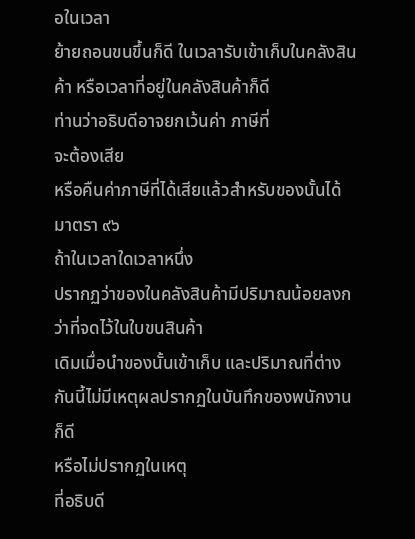อในเวลา
ย้ายถอนขนขึ้นก็ดี ในเวลารับเข้าเก็บในคลังสินค้า หรือเวลาที่อยู่ในคลังสินค้าก็ดี
ท่านว่าอธิบดีอาจยกเว้นค่า ภาษีที่
จะต้องเสีย
หรือคืนค่าภาษีที่ได้เสียแล้วสำหรับของนั้นได้
มาตรา ๙๖
ถ้าในเวลาใดเวลาหนึ่ง
ปรากฏว่าของในคลังสินค้ามีปริมาณน้อยลงกว่าที่จดไว้ในใบขนสินค้า
เดิมเมื่อนำของนั้นเข้าเก็บ และปริมาณที่ต่างกันนี้ไม่มีเหตุผลปรากฏในบันทึกของพนักงานก็ดี
หรือไม่ปรากฏในเหตุ
ที่อธิบดี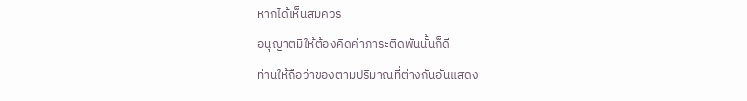หากได้เห็นสมควร
อนุญาตมิให้ต้องคิดค่าภาระติดพันนั้นก็ดี
ท่านให้ถือว่าของตามปริมาณที่ต่างกันอันแสดง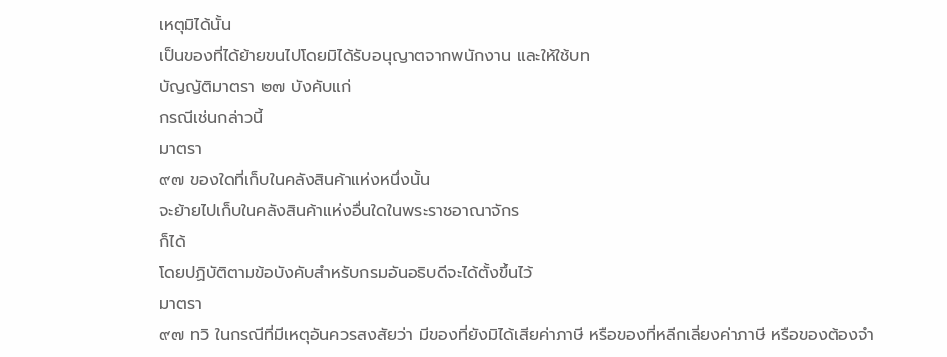เหตุมิได้นั้น
เป็นของที่ได้ย้ายขนไปโดยมิได้รับอนุญาตจากพนักงาน และให้ใช้บท
บัญญัติมาตรา ๒๗ บังคับแก่
กรณีเช่นกล่าวนี้
มาตรา
๙๗ ของใดที่เก็บในคลังสินค้าแห่งหนึ่งนั้น
จะย้ายไปเก็บในคลังสินค้าแห่งอื่นใดในพระราชอาณาจักร
ก็ได้
โดยปฏิบัติตามข้อบังคับสำหรับกรมอันอธิบดีจะได้ตั้งขึ้นไว้
มาตรา
๙๗ ทวิ ในกรณีที่มีเหตุอันควรสงสัยว่า มีของที่ยังมิได้เสียค่าภาษี หรือของที่หลีกเลี่ยงค่าภาษี หรือของต้องจำ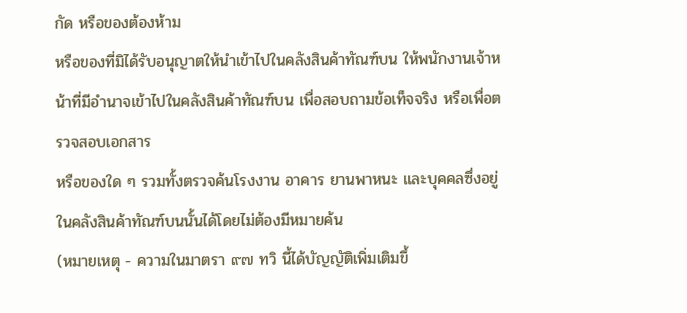กัด หรือของต้องห้าม
หรือของที่มิได้รับอนุญาตให้นำเข้าไปในคลังสินค้าทัณฑ์บน ให้พนักงานเจ้าหน้าที่มีอำนาจเข้าไปในคลังสินค้าทัณฑ์บน เพื่อสอบถามข้อเท็จจริง หรือเพื่อตรวจสอบเอกสาร
หรือของใด ๆ รวมทั้งตรวจค้นโรงงาน อาคาร ยานพาหนะ และบุคคลซึ่งอยู่ในคลังสินค้าทัณฑ์บนนั้นได้โดยไม่ต้องมีหมายค้น
(หมายเหตุ - ความในมาตรา ๙๗ ทวิ นี้ได้บัญญัติเพิ่มเติมขึ้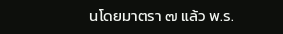นโดยมาตรา ๗ แล้ว พ.ร.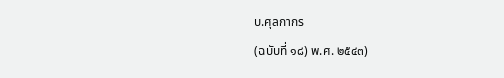บ.ศุลกากร
(ฉบับที่ ๑๘) พ.ศ. ๒๕๔๓)